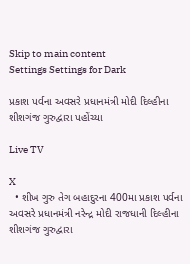Skip to main content
Settings Settings for Dark

પ્રકાશ પર્વના અવસરે પ્રધાનમંત્રી મોદી દિલ્હીના શીશગંજ ગુરુદ્વારા પહોંચ્યા

Live TV

X
  • શીખ ગુરુ તેગ બહાદુરના 400મા પ્રકાશ પર્વના અવસરે પ્રધાનમંત્રી નરેન્દ્ર મોદી રાજધાની દિલ્હીના શીશગંજ ગુરુદ્વારા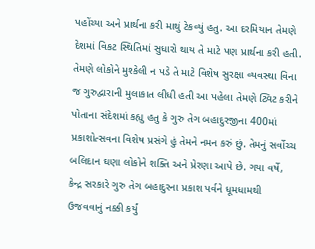પહોંચ્યા અને પ્રાર્થના કરી માથું ટેકવ્યું હતુ. આ દરમિયાન તેમણે દેશમાં વિકટ સ્થિતિમાં સુધારો થાય તે માટે પણ પ્રાર્થના કરી હતી. તેમણે લોકોને મુશ્કેલી ન પડે તે માટે વિશેષ સુરક્ષા વ્યવસ્થા વિના જ ગુરુદ્વારાની મુલાકાત લીધી હતી આ પહેલા તેમણે ટ્વિટ કરીને પોતાના સંદેશમાં કહ્યુ હતુ કે ગુરુ તેગ બહાદુરજીના 400માં પ્રકાશોત્સવના વિશેષ પ્રસંગે હું તેમને નમન કરું છું. તેમનું સર્વોચ્ચ બલિદાન ઘણા લોકોને શક્તિ અને પ્રેરણા આપે છે. ગયા વર્ષે, કેન્દ્ર સરકારે ગુરુ તેગ બહાદુરના પ્રકાશ પર્વને ધૂમધામથી ઉજવવાનું નક્કી કર્યું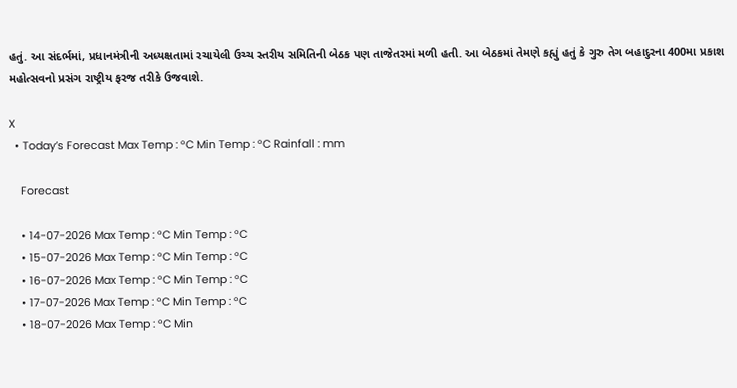હતું. આ સંદર્ભમાં, પ્રધાનમંત્રીની અધ્યક્ષતામાં રચાયેલી ઉચ્ચ સ્તરીય સમિતિની બેઠક પણ તાજેતરમાં મળી હતી. આ બેઠકમાં તેમણે કહ્યું હતું કે ગુરુ તેગ બહાદુરના 400મા પ્રકાશ મહોત્સવનો પ્રસંગ રાષ્ટ્રીય ફરજ તરીકે ઉજવાશે.

X
  • Today’s Forecast Max Temp : °C Min Temp : °C Rainfall : mm

    Forecast

    • 14-07-2026 Max Temp : °C Min Temp : °C
    • 15-07-2026 Max Temp : °C Min Temp : °C
    • 16-07-2026 Max Temp : °C Min Temp : °C
    • 17-07-2026 Max Temp : °C Min Temp : °C
    • 18-07-2026 Max Temp : °C Min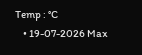Temp : °C
    • 19-07-2026 Max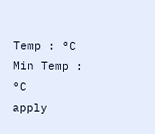Temp : °C Min Temp : °C
apply